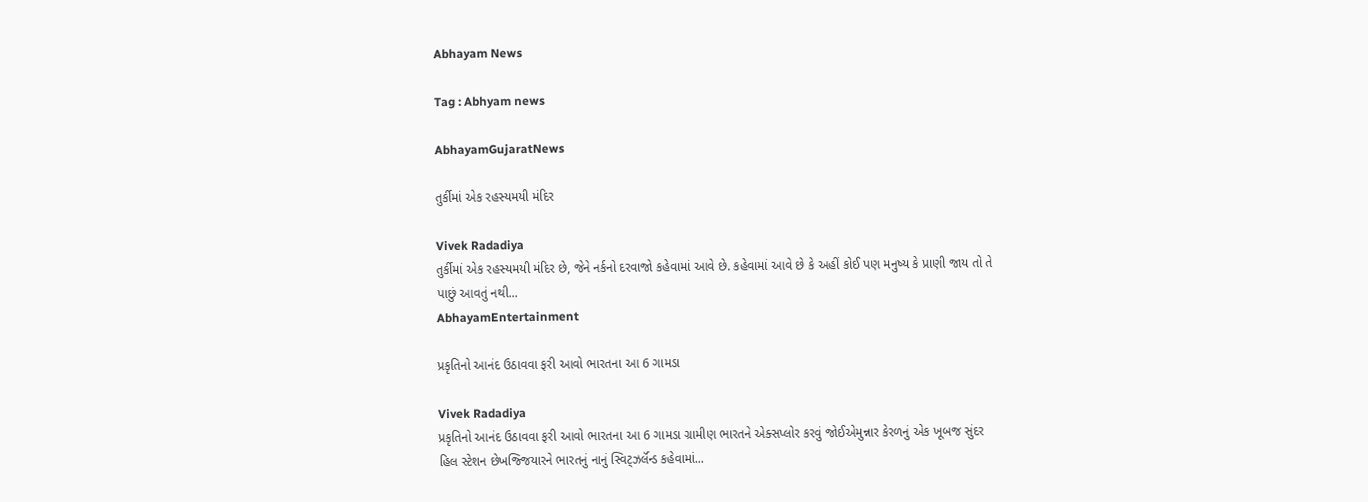Abhayam News

Tag : Abhyam news

AbhayamGujaratNews

તુર્કીમાં એક રહસ્યમયી મંદિર

Vivek Radadiya
તુર્કીમાં એક રહસ્યમયી મંદિર છે, જેને નર્કનો દરવાજો કહેવામાં આવે છે. કહેવામાં આવે છે કે અહીં કોઈ પણ મનુષ્ય કે પ્રાણી જાય તો તે પાછું આવતું નથી...
AbhayamEntertainment

પ્રકૃતિનો આનંદ ઉઠાવવા ફરી આવો ભારતના આ 6 ગામડા

Vivek Radadiya
પ્રકૃતિનો આનંદ ઉઠાવવા ફરી આવો ભારતના આ 6 ગામડા ગ્રામીણ ભારતને એક્સપ્લોર કરવું જોઈએમુન્નાર કેરળનું એક ખૂબજ સુંદર હિલ સ્ટેશન છેખજ્જિયારને ભારતનું નાનું સ્વિટ્ઝર્લૅન્ડ કહેવામાં...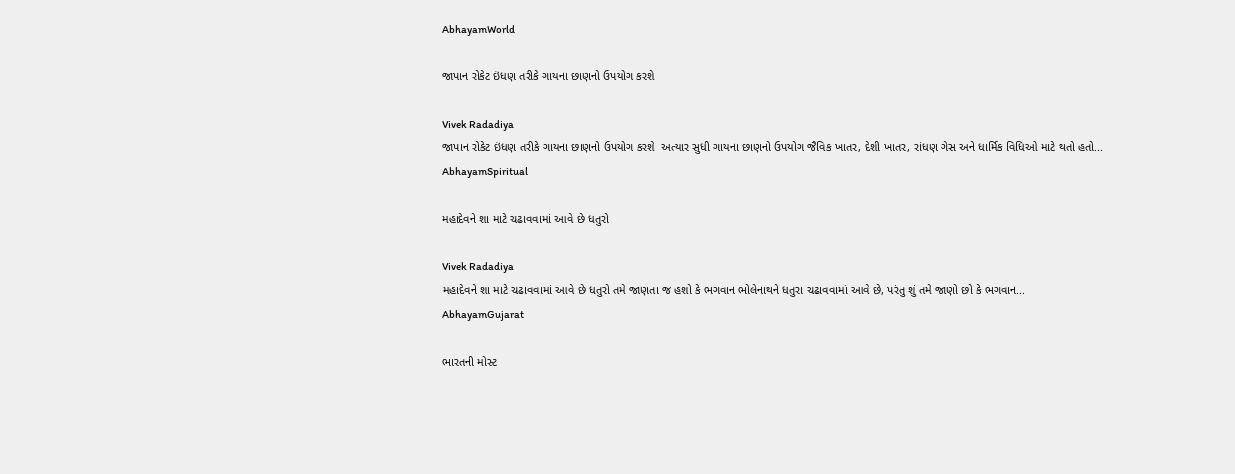AbhayamWorld

જાપાન રોકેટ ઇંધણ તરીકે ગાયના છાણનો ઉપયોગ કરશે

Vivek Radadiya
જાપાન રોકેટ ઇંધણ તરીકે ગાયના છાણનો ઉપયોગ કરશે  અત્યાર સુધી ગાયના છાણનો ઉપયોગ જૈવિક ખાતર, દેશી ખાતર, રાંધણ ગેસ અને ધાર્મિક વિધિઓ માટે થતો હતો...
AbhayamSpiritual

મહાદેવને શા માટે ચઢાવવામાં આવે છે ધતુરો

Vivek Radadiya
મહાદેવને શા માટે ચઢાવવામાં આવે છે ધતુરો તમે જાણતા જ હશો કે ભગવાન ભોલેનાથને ધતુરા ચઢાવવામાં આવે છે, પરંતુ શું તમે જાણો છો કે ભગવાન...
AbhayamGujarat

ભારતની મોસ્ટ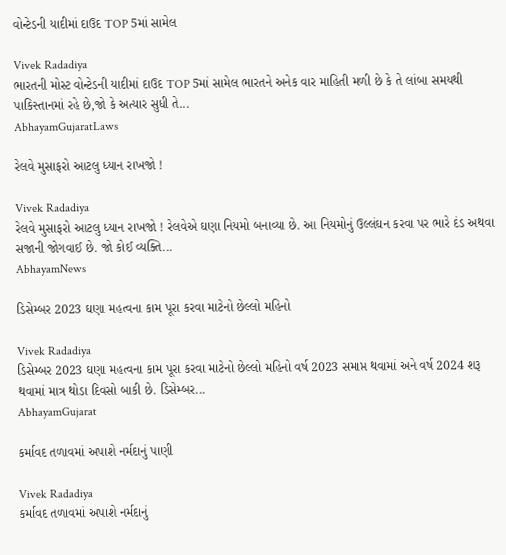વોન્ટેડની યાદીમાં દાઉદ TOP 5માં સામેલ

Vivek Radadiya
ભારતની મોસ્ટ વોન્ટેડની યાદીમાં દાઉદ TOP 5માં સામેલ ભારતને અનેક વાર માહિતી મળી છે કે તે લાંબા સમયથી પાકિસ્તાનમાં રહે છે,જો કે અત્યાર સુધી તે...
AbhayamGujaratLaws

રેલવે મુસાફરો આટલુ ધ્યાન રાખજો !

Vivek Radadiya
રેલવે મુસાફરો આટલુ ધ્યાન રાખજો ! રેલવેએ ઘણા નિયમો બનાવ્યા છે. આ નિયમોનું ઉલ્લંઘન કરવા પર ભારે દંડ અથવા સજાની જોગવાઈ છે. જો કોઈ વ્યક્તિ...
AbhayamNews

ડિસેમ્બર 2023 ઘણા મહત્વના કામ પૂરા કરવા માટેનો છેલ્લો મહિનો

Vivek Radadiya
ડિસેમ્બર 2023 ઘણા મહત્વના કામ પૂરા કરવા માટેનો છેલ્લો મહિનો વર્ષ 2023 સમાપ્ત થવામાં અને વર્ષ 2024 શરૂ થવામાં માત્ર થોડા દિવસો બાકી છે. ડિસેમ્બર...
AbhayamGujarat

કર્માવદ તળાવમાં અપાશે નર્મદાનું પાણી

Vivek Radadiya
કર્માવદ તળાવમાં અપાશે નર્મદાનું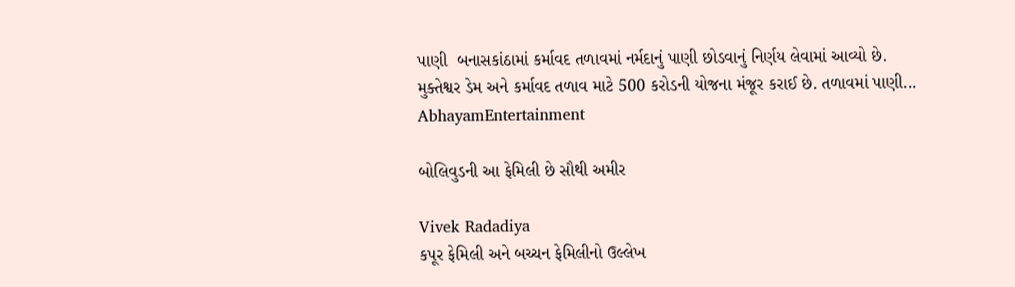પાણી  બનાસકાંઠામાં કર્માવદ તળાવમાં નર્મદાનું પાણી છોડવાનું નિર્ણય લેવામાં આવ્યો છે. મુક્તેશ્વર ડેમ અને કર્માવદ તળાવ માટે 500 કરોડની યોજના મંજૂર કરાઈ છે. તળાવમાં પાણી...
AbhayamEntertainment

બોલિવુડની આ ફેમિલી છે સૌથી અમીર

Vivek Radadiya
કપૂર ફેમિલી અને બચ્ચન ફેમિલીનો ઉલ્લેખ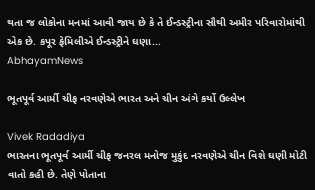થતા જ લોકોના મનમાં આવી જાય છે કે તે ઈન્ડસ્ટ્રીના સૌથી અમીર પરિવારોમાંથી એક છે. કપૂર ફેમિલીએ ઈન્ડસ્ટ્રીને ઘણા...
AbhayamNews

ભૂતપૂર્વ આર્મી ચીફ નરવણેએ ભારત અને ચીન અંગે કર્યો ઉલ્લેખ

Vivek Radadiya
ભારતના ભૂતપૂર્વ આર્મી ચીફ જનરલ મનોજ મુકુંદ નરવણેએ ચીન વિશે ઘણી મોટી વાતો કહી છે. તેણે પોતાના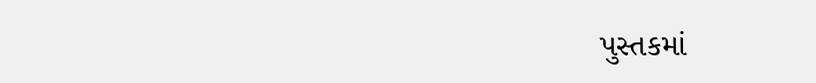પુસ્તકમાં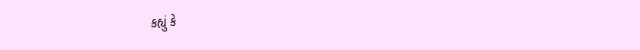કહ્યું કે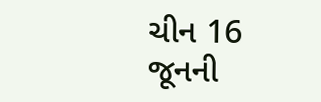ચીન 16 જૂનની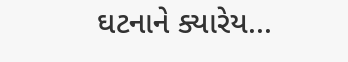ઘટનાને ક્યારેય...